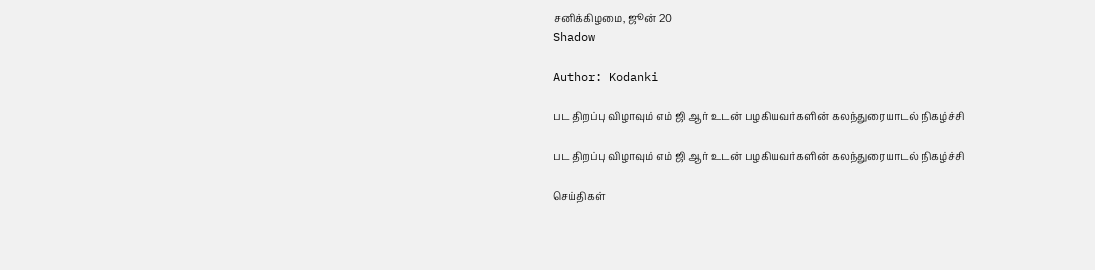சனிக்கிழமை, ஜூன் 20
Shadow

Author: Kodanki

பட திறப்பு விழாவும் எம் ஜி ஆர் உடன் பழகியவர்களின் கலந்துரையாடல் நிகழ்ச்சி

பட திறப்பு விழாவும் எம் ஜி ஆர் உடன் பழகியவர்களின் கலந்துரையாடல் நிகழ்ச்சி

செய்திகள்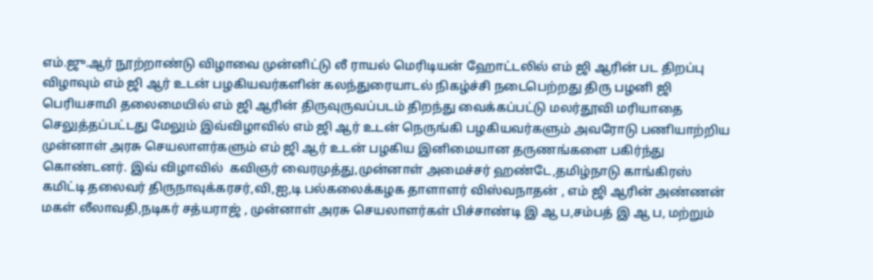எம்.ஜு.ஆர் நூற்றாண்டு விழாவை முன்னிட்டு லீ ராயல் மெரிடியன் ஹோட்டலில் எம் ஜி ஆரின் பட திறப்பு விழாவும் எம் ஜி ஆர் உடன் பழகியவர்களின் கலந்துரையாடல் நிகழ்ச்சி நடைபெற்றது திரு பழனி ஜி பெரியசாமி தலைமையில் எம் ஜி ஆரின் திருவுருவப்படம் திறந்து வைக்கப்பட்டு மலர்தூவி மரியாதை செலுத்தப்பட்டது மேலும் இவ்விழாவில் எம் ஜி ஆர் உடன் நெருங்கி பழகியவர்களும் அவரோடு பணியாற்றிய முன்னாள் அரசு செயலாளர்களும் எம் ஜி ஆர் உடன் பழகிய இனிமையான தருணங்களை பகிர்ந்து  கொண்டனர். இவ் விழாவில்  கவிஞர் வைரமுத்து,முன்னாள் அமைச்சர் ஹண்டே,தமிழ்நாடு காங்கிரஸ் கமிட்டி தலைவர் திருநாவுக்கரசர்,வி,ஐ,டி பல்கலைக்கழக தாளாளர் விஸ்வநாதன் , எம் ஜி ஆரின் அண்ணன் மகள் லீலாவதி,நடிகர் சத்யராஜ் , முன்னாள் அரசு செயலாளர்கள் பிச்சாண்டி இ ஆ ப,சம்பத் இ ஆ ப, மற்றும்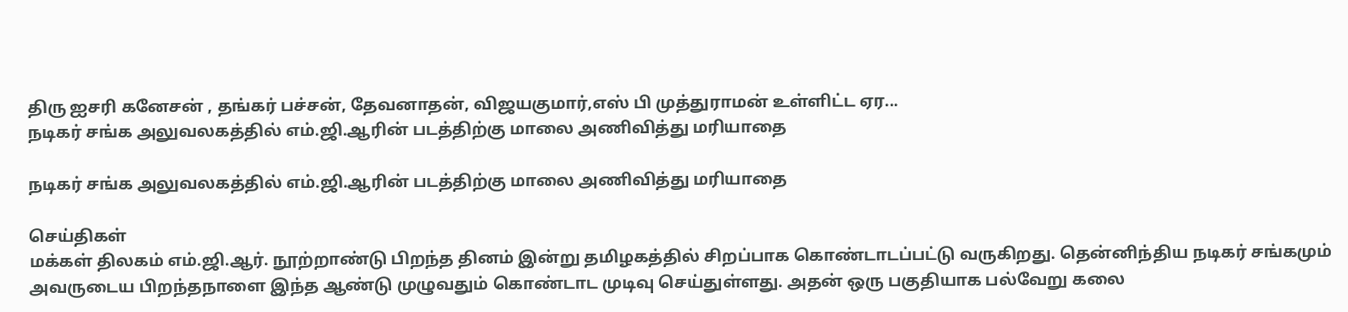திரு ஐசரி கனேசன் , தங்கர் பச்சன், தேவனாதன், விஜயகுமார்,எஸ் பி முத்துராமன் உள்ளிட்ட ஏர...
நடிகர் சங்க அலுவலகத்தில் எம்.ஜி.ஆரின் படத்திற்கு மாலை அணிவித்து மரியாதை

நடிகர் சங்க அலுவலகத்தில் எம்.ஜி.ஆரின் படத்திற்கு மாலை அணிவித்து மரியாதை

செய்திகள்
மக்கள் திலகம் எம்.ஜி.ஆர். நூற்றாண்டு பிறந்த தினம் இன்று தமிழகத்தில் சிறப்பாக கொண்டாடப்பட்டு வருகிறது. தென்னிந்திய நடிகர் சங்கமும் அவருடைய பிறந்தநாளை இந்த ஆண்டு முழுவதும் கொண்டாட முடிவு செய்துள்ளது. அதன் ஒரு பகுதியாக பல்வேறு கலை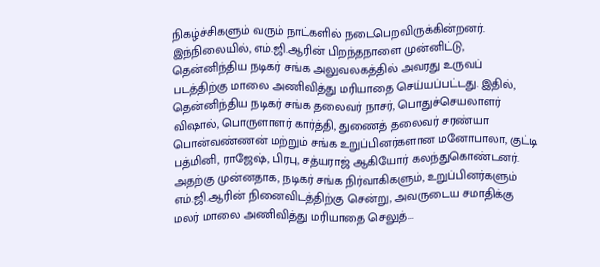நிகழ்ச்சிகளும் வரும் நாட்களில் நடைபெறவிருக்கின்றனர். இந்நிலையில், எம்.ஜி.ஆரின் பிறந்தநாளை முன்னிட்டு, தென்னிந்திய நடிகர் சங்க அலுவலகத்தில் அவரது உருவப் படத்திற்கு மாலை அணிவித்து மரியாதை செய்யப்பட்டது. இதில், தென்னிந்திய நடிகர் சங்க தலைவர் நாசர், பொதுச்செயலாளர் விஷால், பொருளாளர் கார்த்தி, துணைத் தலைவர் சரண்யா பொன்வண்ணன் மற்றும் சங்க உறுப்பினர்களான மனோபாலா, குட்டி பத்மினி, ராஜேஷ், பிரபு, சத்யராஜ் ஆகியோர் கலந்துகொண்டனர். அதற்கு முன்னதாக, நடிகர் சங்க நிர்வாகிகளும், உறுப்பினர்களும் எம்.ஜி.ஆரின் நினைவிடத்திற்கு சென்று, அவருடைய சமாதிக்கு மலர் மாலை அணிவித்து மரியாதை செலுத்...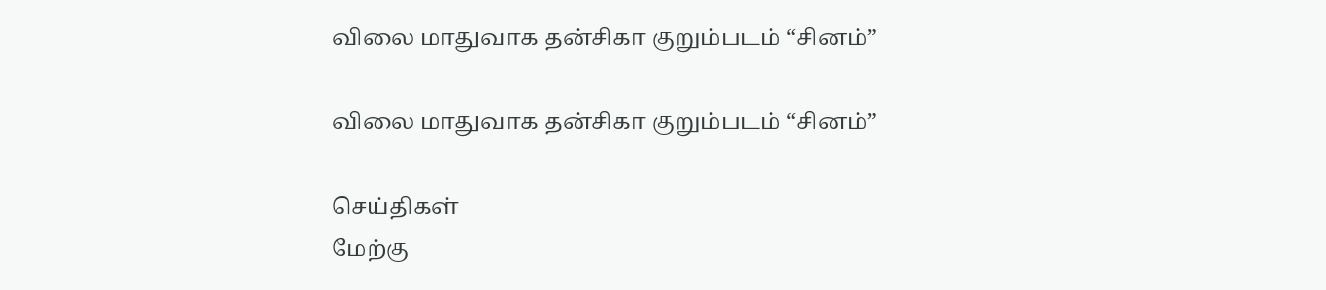விலை மாதுவாக தன்சிகா குறும்படம் “சினம்”

விலை மாதுவாக தன்சிகா குறும்படம் “சினம்”

செய்திகள்
மேற்கு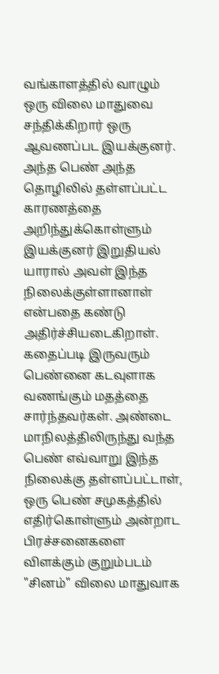வங்காளத்தில் வாழும் ஒரு விலை மாதுவை சந்திக்கிறார் ஒரு ஆவணப்பட இயக்குனர். அந்த பெண் அந்த தொழிலில் தள்ளப்பட்ட காரணத்தை அறிந்துக்கொள்ளும் இயக்குனர் இறுதியல் யாரால் அவள் இந்த நிலைக்குள்ளானாள் என்பதை கண்டு அதிர்ச்சியடைகிறாள். கதைப்படி இருவரும் பெண்னை கடவுளாக வணங்கும் மதத்தை சார்ந்தவர்கள். அண்டை மாநிலத்திலிருந்து வந்த பெண் எவ்வாறு இந்த நிலைக்கு தள்ளப்பட்டாள், ஒரு பெண் சமுகத்தில் எதிர்கொள்ளும் அன்றாட பிரச்சனைகளை விளக்கும் குறும்படம் "சினம்" விலை மாதுவாக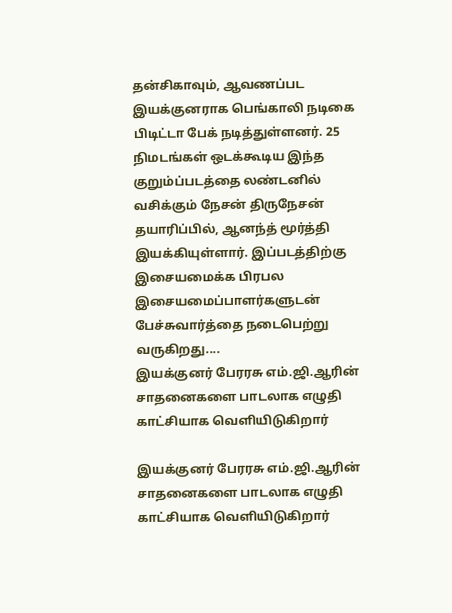தன்சிகாவும், ஆவணப்பட இயக்குனராக பெங்காலி நடிகை பிடிட்டா பேக் நடித்துள்ளனர். 25 நிமடங்கள் ஒடக்கூடிய இந்த குறும்ப்படத்தை லண்டனில் வசிக்கும் நேசன் திருநேசன் தயாரிப்பில், ஆனந்த் மூர்த்தி இயக்கியுள்ளார். இப்படத்திற்கு இசையமைக்க பிரபல இசையமைப்பாளர்களுடன் பேச்சுவார்த்தை நடைபெற்று வருகிறது....
இயக்குனர் பேரரசு எம்.ஜி.ஆரின் சாதனைகளை பாடலாக எழுதி காட்சியாக வெளியிடுகிறார்

இயக்குனர் பேரரசு எம்.ஜி.ஆரின் சாதனைகளை பாடலாக எழுதி காட்சியாக வெளியிடுகிறார்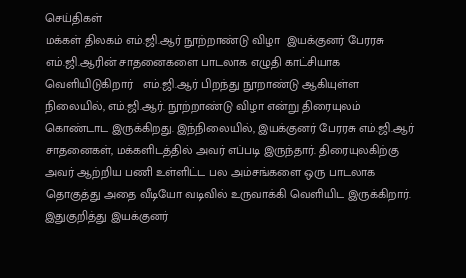செய்திகள்
மக்கள் திலகம் எம்.ஜி.ஆர் நூற்றாண்டு விழா  இயக்குனர் பேரரசு எம்.ஜி.ஆரின் சாதனைகளை பாடலாக எழுதி காட்சியாக வெளியிடுகிறார்   எம்.ஜி.ஆர் பிறந்து நூறாண்டு ஆகியுள்ள நிலையில், எம்.ஜி.ஆர். நூற்றாண்டு விழா என்று திரையுலம் கொண்டாட இருக்கிறது. இந்நிலையில், இயக்குனர் பேரரசு எம்.ஜி.ஆர் சாதனைகள், மக்களிடத்தில் அவர் எப்படி இருந்தார். திரையுலகிற்கு அவர் ஆற்றிய பணி உள்ளிட்ட பல அம்சங்களை ஒரு பாடலாக தொகுத்து அதை வீடியோ வடிவில் உருவாக்கி வெளியிட இருக்கிறார். இதுகுறித்து இயக்குனர்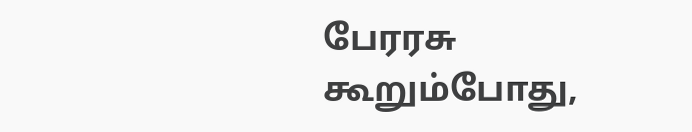பேரரசு கூறும்போது,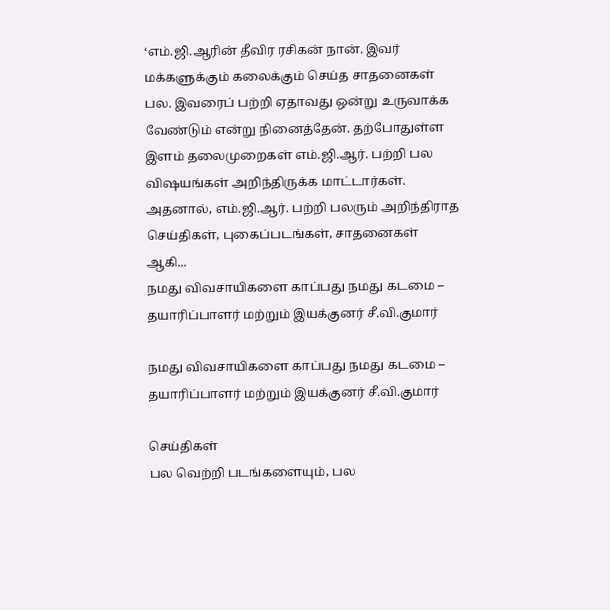‘எம்.ஜி.ஆரின் தீவிர ரசிகன் நான். இவர் மக்களுக்கும் கலைக்கும் செய்த சாதனைகள் பல. இவரைப் பற்றி ஏதாவது ஒன்று உருவாக்க வேண்டும் என்று நினைத்தேன். தற்போதுள்ள இளம் தலைமுறைகள் எம்.ஜி.ஆர். பற்றி பல விஷயங்கள் அறிந்திருக்க மாட்டார்கள். அதனால், எம்.ஜி.ஆர். பற்றி பலரும் அறிந்திராத செய்திகள், புகைப்படங்கள், சாதனைகள் ஆகி...
நமது விவசாயிகளை காப்பது நமது கடமை – தயாரிப்பாளர் மற்றும் இயக்குனர் சீ.வி.குமார்

நமது விவசாயிகளை காப்பது நமது கடமை – தயாரிப்பாளர் மற்றும் இயக்குனர் சீ.வி.குமார்

செய்திகள்
பல வெற்றி படங்களையும், பல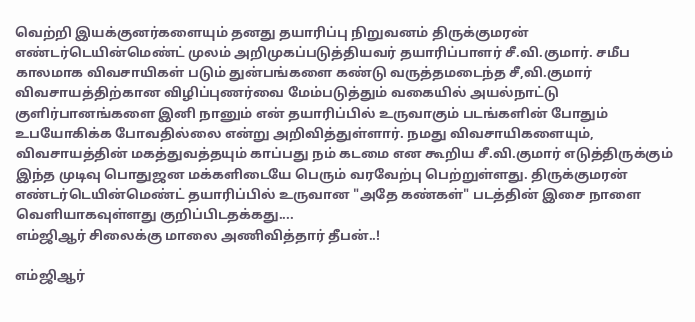வெற்றி இயக்குனர்களையும் தனது தயாரிப்பு நிறுவனம் திருக்குமரன் எண்டர்டெயின்மெண்ட் முலம் அறிமுகப்படுத்தியவர் தயாரிப்பாளர் சீ.வி.குமார். சமீப காலமாக விவசாயிகள் படும் துன்பங்களை கண்டு வருத்தமடைந்த சீ,வி.குமார் விவசாயத்திற்கான விழிப்புணர்வை மேம்படுத்தும் வகையில் அயல்நாட்டு குளிர்பானங்களை இனி நானும் என் தயாரிப்பில் உருவாகும் படங்களின் போதும் உபயோகிக்க போவதில்லை என்று அறிவித்துள்ளார். நமது விவசாயிகளையும், விவசாயத்தின் மகத்துவத்தயும் காப்பது நம் கடமை என கூறிய சீ.வி.குமார் எடுத்திருக்கும் இந்த முடிவு பொதுஜன மக்களிடையே பெரும் வரவேற்பு பெற்றுள்ளது. திருக்குமரன் எண்டர்டெயின்மெண்ட் தயாரிப்பில் உருவான "அதே கண்கள்" படத்தின் இசை நாளை வெளியாகவுள்ளது குறிப்பிடதக்கது....
எம்ஜிஆர் சிலைக்கு மாலை அணிவித்தார் தீபன்..!

எம்ஜிஆர்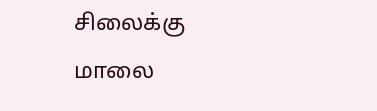சிலைக்கு மாலை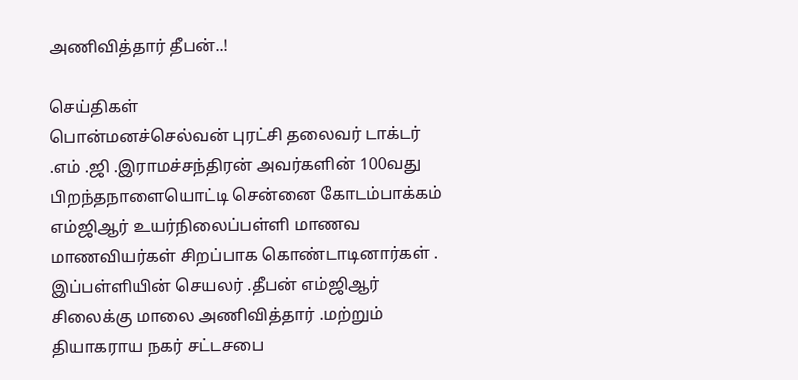அணிவித்தார் தீபன்..!

செய்திகள்
பொன்மனச்செல்வன் புரட்சி தலைவர் டாக்டர் .எம் .ஜி .இராமச்சந்திரன் அவர்களின் 100வது பிறந்தநாளையொட்டி சென்னை கோடம்பாக்கம் எம்ஜிஆர் உயர்நிலைப்பள்ளி மாணவ மாணவியர்கள் சிறப்பாக கொண்டாடினார்கள் . இப்பள்ளியின் செயலர் .தீபன் எம்ஜிஆர் சிலைக்கு மாலை அணிவித்தார் .மற்றும் தியாகராய நகர் சட்டசபை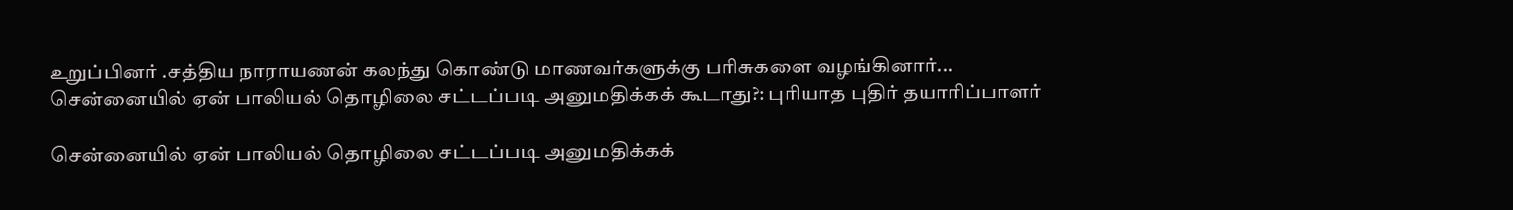உறுப்பினர் .சத்திய நாராயணன் கலந்து கொண்டு மாணவர்களுக்கு பரிசுகளை வழங்கினார்...
சென்னையில் ஏன் பாலியல் தொழிலை சட்டப்படி அனுமதிக்கக் கூடாது?: புரியாத புதிர் தயாரிப்பாளர்

சென்னையில் ஏன் பாலியல் தொழிலை சட்டப்படி அனுமதிக்கக்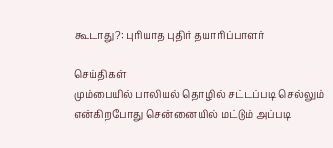கூடாது?: புரியாத புதிர் தயாரிப்பாளர்

செய்திகள்
மும்பையில் பாலியல் தொழில் சட்டப்படி செல்லும் என்கிறபோது சென்னையில் மட்டும் அப்படி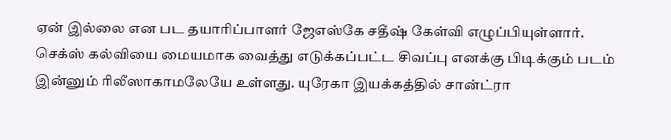ஏன் இல்லை என பட தயாரிப்பாளர் ஜேஎஸ்கே சதீஷ் கேள்வி எழுப்பியுள்ளார். செக்ஸ் கல்வியை மையமாக வைத்து எடுக்கப்பட்ட சிவப்பு எனக்கு பிடிக்கும் படம் இன்னும் ரிலீஸாகாமலேயே உள்ளது. யுரேகா இயக்கத்தில் சான்ட்ரா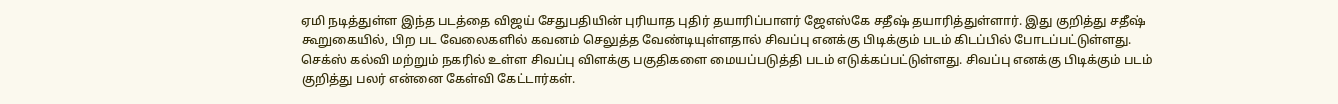ஏமி நடித்துள்ள இந்த படத்தை விஜய் சேதுபதியின் புரியாத புதிர் தயாரிப்பாளர் ஜேஎஸ்கே சதீஷ் தயாரித்துள்ளார். இது குறித்து சதீஷ் கூறுகையில், பிற பட வேலைகளில் கவனம் செலுத்த வேண்டியுள்ளதால் சிவப்பு எனக்கு பிடிக்கும் படம் கிடப்பில் போடப்பட்டுள்ளது. செக்ஸ் கல்வி மற்றும் நகரில் உள்ள சிவப்பு விளக்கு பகுதிகளை மையப்படுத்தி படம் எடுக்கப்பட்டுள்ளது. சிவப்பு எனக்கு பிடிக்கும் படம் குறித்து பலர் என்னை கேள்வி கேட்டார்கள்.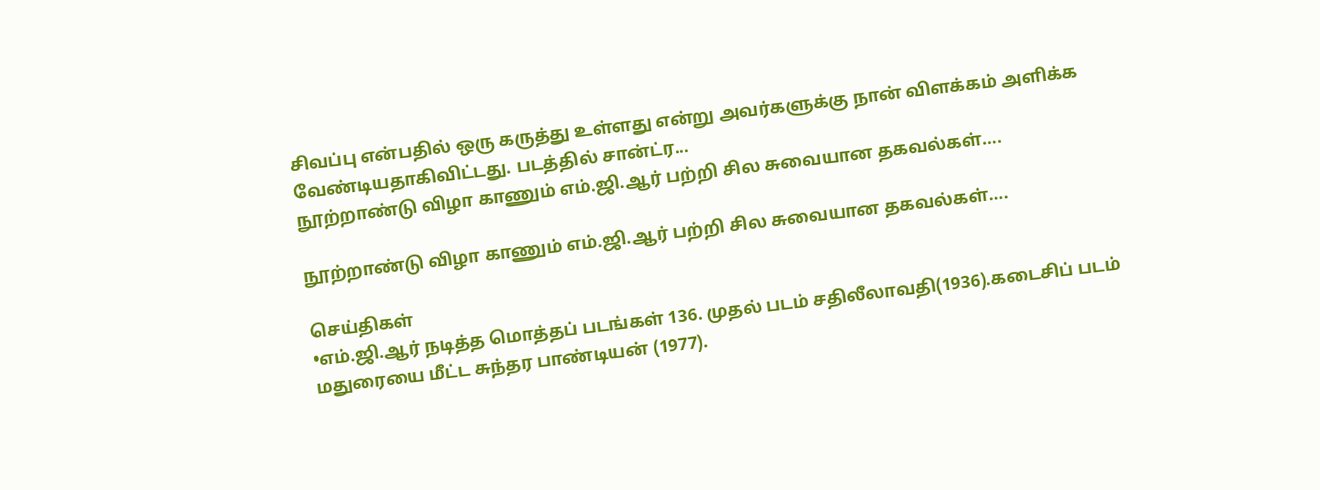சிவப்பு என்பதில் ஒரு கருத்து உள்ளது என்று அவர்களுக்கு நான் விளக்கம் அளிக்க வேண்டியதாகிவிட்டது. படத்தில் சான்ட்ர...
நூற்றாண்டு விழா காணும் எம்.ஜி.ஆர் பற்றி சில சுவையான தகவல்கள்….

நூற்றாண்டு விழா காணும் எம்.ஜி.ஆர் பற்றி சில சுவையான தகவல்கள்….

செய்திகள்
•எம்.ஜி.ஆர் நடித்த மொத்தப் படங்கள் 136. முதல் படம் சதிலீலாவதி(1936).கடைசிப் படம் மதுரையை மீட்ட சுந்தர பாண்டியன் (1977).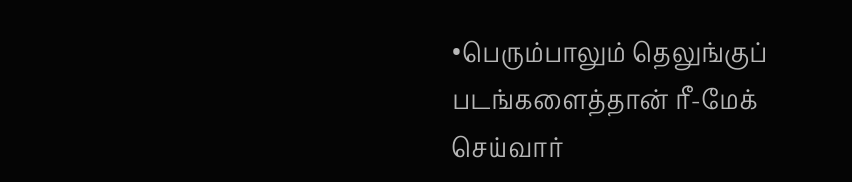•பெரும்பாலும் தெலுங்குப் படங்களைத்தான் ரீ-மேக் செய்வார்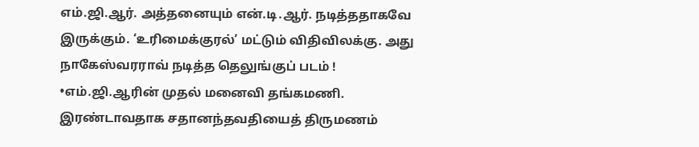எம்.ஜி.ஆர். அத்தனையும் என்.டி.ஆர். நடித்ததாகவே இருக்கும். ‘உரிமைக்குரல்’ மட்டும் விதிவிலக்கு. அது நாகேஸ்வரராவ் நடித்த தெலுங்குப் படம் ! •எம்.ஜி.ஆரின் முதல் மனைவி தங்கமணி. இரண்டாவதாக சதானந்தவதியைத் திருமணம்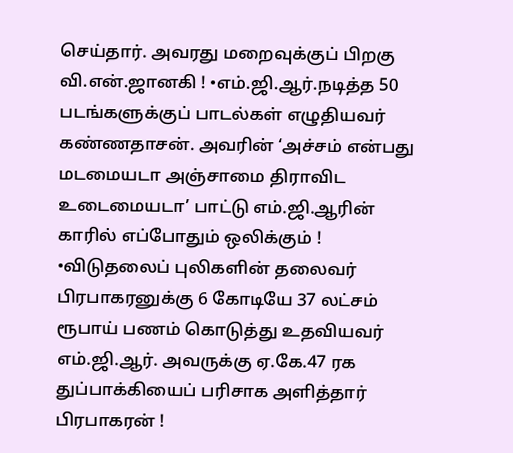செய்தார். அவரது மறைவுக்குப் பிறகு வி.என்.ஜானகி ! •எம்.ஜி.ஆர்.நடித்த 50 படங்களுக்குப் பாடல்கள் எழுதியவர் கண்ணதாசன். அவரின் ‘அச்சம் என்பது மடமையடா அஞ்சாமை திராவிட உடைமையடா’ பாட்டு எம்.ஜி.ஆரின் காரில் எப்போதும் ஒலிக்கும் ! •விடுதலைப் புலிகளின் தலைவர் பிரபாகரனுக்கு 6 கோடியே 37 லட்சம் ரூபாய் பணம் கொடுத்து உதவியவர் எம்.ஜி.ஆர். அவருக்கு ஏ.கே.47 ரக துப்பாக்கியைப் பரிசாக அளித்தார் பிரபாகரன் !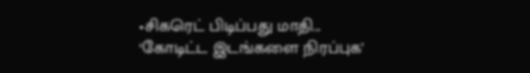•சிகரெட் பிடிப்பது மாதி...
‘கோடிட்ட இடங்களை நிரப்புக’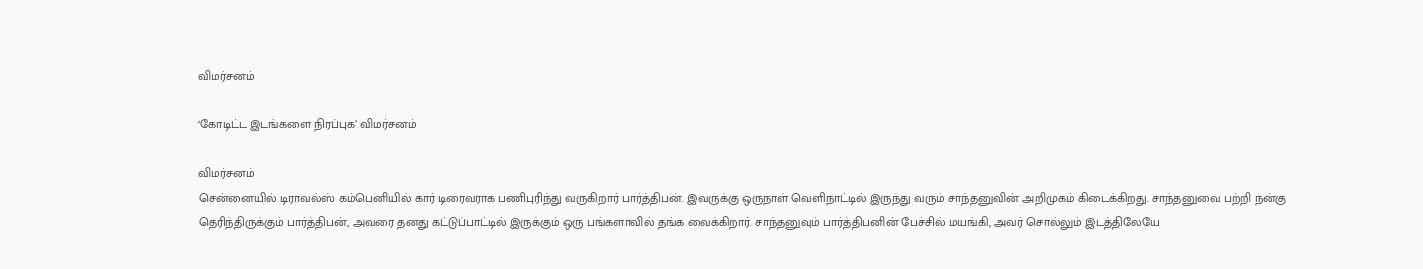விமர்சனம்

‘கோடிட்ட இடங்களை நிரப்புக’ விமர்சனம்

விமர்சனம்
சென்னையில் டிராவல்ஸ் கம்பெனியில் கார் டிரைவராக பணிபுரிந்து வருகிறார் பார்த்திபன். இவருக்கு ஒருநாள் வெளிநாட்டில் இருந்து வரும் சாந்தனுவின் அறிமுகம் கிடைக்கிறது. சாந்தனுவை பற்றி நன்கு தெரிந்திருக்கும் பார்த்திபன், அவரை தனது கட்டுப்பாட்டில் இருக்கும் ஒரு பங்களாவில் தங்க வைக்கிறார். சாந்தனுவும் பார்த்திபனின் பேச்சில் மயங்கி, அவர் சொல்லும் இடத்திலேயே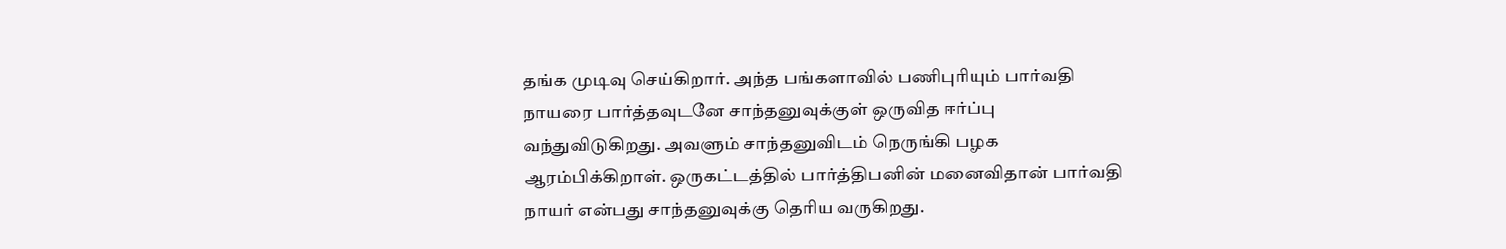தங்க முடிவு செய்கிறார். அந்த பங்களாவில் பணிபுரியும் பார்வதி நாயரை பார்த்தவுடனே சாந்தனுவுக்குள் ஒருவித ஈர்ப்பு வந்துவிடுகிறது. அவளும் சாந்தனுவிடம் நெருங்கி பழக ஆரம்பிக்கிறாள். ஒருகட்டத்தில் பார்த்திபனின் மனைவிதான் பார்வதி நாயர் என்பது சாந்தனுவுக்கு தெரிய வருகிறது.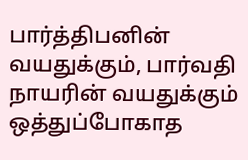பார்த்திபனின் வயதுக்கும், பார்வதி நாயரின் வயதுக்கும் ஒத்துப்போகாத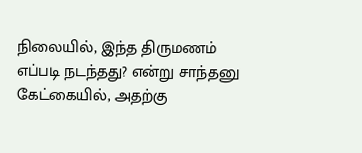நிலையில், இந்த திருமணம் எப்படி நடந்தது? என்று சாந்தனு கேட்கையில், அதற்கு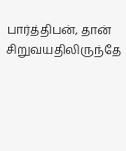பார்த்திபன், தான் சிறுவயதிலிருந்தே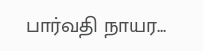பார்வதி நாயர...